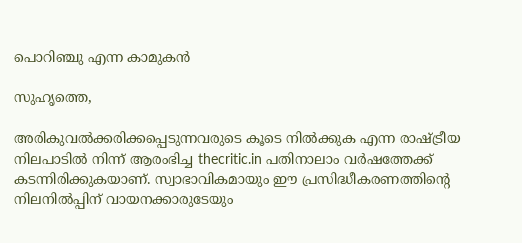പൊറിഞ്ചു എന്ന കാമുകന്‍

സുഹൃത്തെ,

അരികുവല്‍ക്കരിക്കപ്പെടുന്നവരുടെ കൂടെ നില്‍ക്കുക എന്ന രാഷ്ട്രീയ നിലപാടില്‍ നിന്ന് ആരംഭിച്ച thecritic.in പതിനാലാം വര്‍ഷത്തേക്ക് കടന്നിരിക്കുകയാണ്. സ്വാഭാവികമായും ഈ പ്രസിദ്ധീകരണത്തിന്റെ നിലനില്‍പ്പിന് വായനക്കാരുടേയും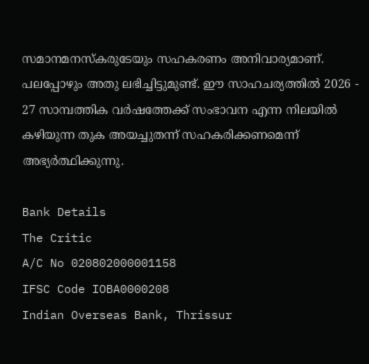സമാനമനസ്‌കരുടേയും സഹകരണം അനിവാര്യമാണ്. പലപ്പോഴും അതു ലഭിച്ചിട്ടുമുണ്ട്. ഈ സാഹചര്യത്തില്‍ 2026 - 27 സാമ്പത്തിക വര്‍ഷത്തേക്ക് സംഭാവന എന്ന നിലയില്‍ കഴിയുന്ന തുക അയച്ചുതന്ന് സഹകരിക്കണമെന്ന് അഭ്യര്‍ത്ഥിക്കുന്നു.

Bank Details
The Critic
A/C No 020802000001158
IFSC Code IOBA0000208
Indian Overseas Bank, Thrissur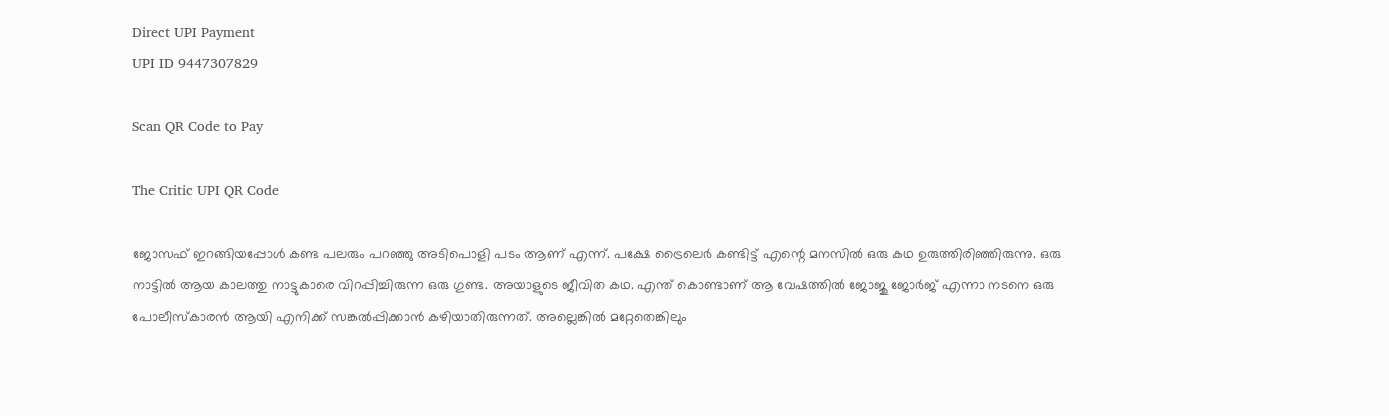Direct UPI Payment
UPI ID 9447307829

Scan QR Code to Pay

The Critic UPI QR Code

ജോസഫ് ഇറങ്ങിയപ്പോള്‍ കണ്ട പലരും പറഞ്ഞു അടിപൊളി പടം ആണ് എന്ന്. പക്ഷേ ട്രൈലെര്‍ കണ്ടിട്ട് എന്റെ മനസില്‍ ഒരു കഥ ഉരുത്തിരിഞ്ഞിരുന്നു. ഒരു നാട്ടില്‍ ആയ കാലത്തു നാട്ടുകാരെ വിറപ്പിച്ചിരുന്ന ഒരു ഗുണ്ട. അയാളുടെ ജീവിത കഥ. എന്ത് കൊണ്ടാണ് ആ വേഷത്തില്‍ ജോജു ജോര്‍ജ് എന്നാ നടനെ ഒരു പോലീസ്‌കാരന്‍ ആയി എനിക്ക് സങ്കല്‍പ്പിക്കാന്‍ കഴിയാതിരുന്നത്. അല്ലെങ്കില്‍ മറ്റേതെങ്കിലും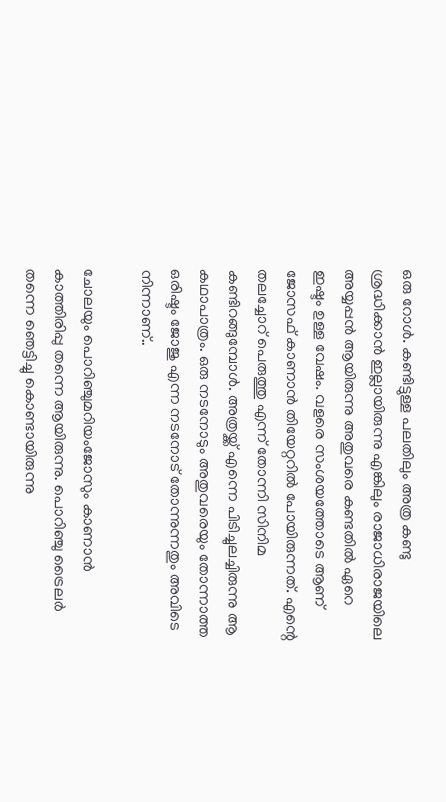ഒരു റോള്‍. കണ്ടിട്ടുള്ള പലതിലും അത്ര കണ്ടു ശ്രദ്ധിക്കാന്‍ ഇല്ലായിരുന്നു എങ്കിലും രാജാധിരാജയിലെ അയ്യപ്പന്‍ ആയിരുന്നു അതുവരെ കണ്ടതില്‍ ഏറെ ഇഷ്ടം ഉള്ള വേഷം. വളരെ സംശയത്തോടെ ആണ് ജോസഫ് കാണാന്‍ തിയേറ്ററില്‍ പോയിരുന്നത്. എന്റെ തലച്ചോറ് പെരുത്തു എന്ന് തോന്നി സിനിമ കണ്ടിറങ്ങുമ്പോള്‍. അത്രയ്ക്ക് എന്നെ പിടിച്ചുലച്ചിരുന്നു ആ കഥാപാത്രം. ഒരു നടനോടും അതുവരെയും തോന്നാത്ത ഒരിഷ്ടം ജോജു എന്ന നടനോട് തോന്നുന്നതും അവിടെ നിന്നാണ്..

ചോലയും പൊറിഞ്ചുമറിയംജോസും കാണാന്‍ കാത്തിരിപ്പു തന്നെ ആയിരുന്നു. പൊറിഞ്ചു ട്രൈലര്‍ തന്നെ ഞെട്ടിച്ചു കൊണ്ടായിരുന്നു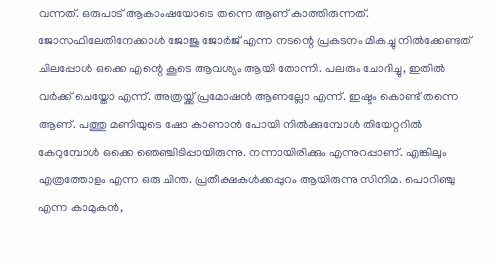വന്നത്. ഒരുപാട് ആകാംഷയോടെ തന്നെ ആണ് കാത്തിരുന്നത്. ജോസഫിലേതിനേക്കാള്‍ ജോജു ജോര്‍ജ് എന്ന നടന്റെ പ്രകടനം മികച്ചു നില്‍ക്കേണ്ടത് ചിലപ്പോള്‍ ഒക്കെ എന്റെ കൂടെ ആവശ്യം ആയി തോന്നി. പലരും ചോദിച്ചു, ഇതില്‍ വര്‍ക്ക് ചെയ്തോ എന്ന്. അത്രയ്ക്ക് പ്രമോഷന്‍ ആണല്ലോ എന്ന്. ഇഷ്ടം കൊണ്ട് തന്നെ ആണ്. പത്തു മണിയുടെ ഷോ കാണാന്‍ പോയി നില്‍ക്കുമ്പോള്‍ തിയേറ്ററില്‍ കേറുമ്പോള്‍ ഒക്കെ ഞെഞ്ചിടിപ്പായിരുന്നു. നന്നായിരിക്കും എന്നുറപ്പാണ്. എങ്കിലും എത്രത്തോളം എന്ന ഒരു ചിന്ത. പ്രതീക്ഷകള്‍ക്കപ്പുറം ആയിരുന്നു സിനിമ. പൊറിഞ്ചു എന്ന കാമുകന്‍,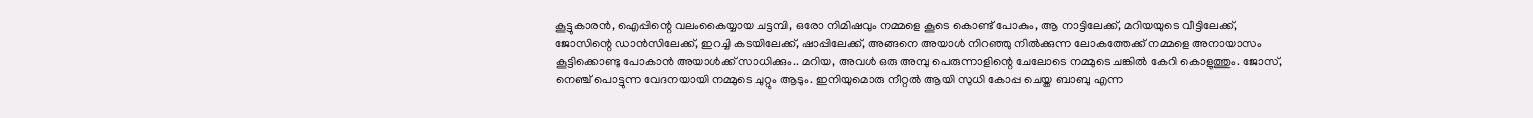കൂട്ടുകാരന്‍, ഐപ്പിന്റെ വലംകൈയ്യായ ചട്ടമ്പി, ഒരോ നിമിഷവും നമ്മളെ കൂടെ കൊണ്ട് പോകും, ആ നാട്ടിലേക്ക്, മറിയയുടെ വീട്ടിലേക്ക്, ജോസിന്റെ ഡാന്‍സിലേക്ക്, ഇറച്ചി കടയിലേക്ക്, ഷാപ്പിലേക്ക്, അങ്ങനെ അയാള്‍ നിറഞ്ഞു നില്‍ക്കുന്ന ലോകത്തേക്ക് നമ്മളെ അനായാസം കൂട്ടിക്കൊണ്ടു പോകാന്‍ അയാള്‍ക്ക് സാധിക്കും.. മറിയ, അവള്‍ ഒരു അമ്പു പെരുന്നാളിന്റെ ചേലോടെ നമ്മുടെ ചങ്കില്‍ കേറി കൊളുത്തും. ജോസ്, നെഞ്ച് പൊട്ടുന്ന വേദനയായി നമ്മുടെ ചുറ്റും ആടും. ഇനിയുമൊരു നീറ്റല്‍ ആയി സുധി കോപ്പ ചെയ്ത ബാബു എന്ന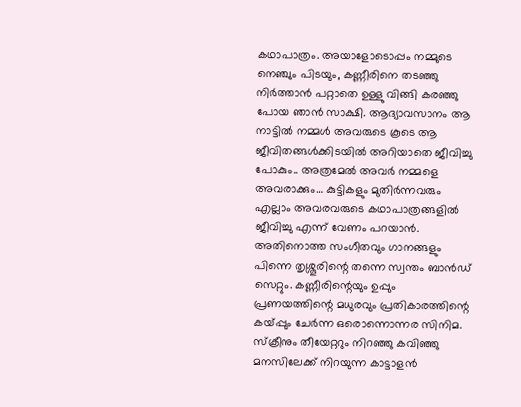കഥാപാത്രം. അയാളോടൊപ്പം നമ്മുടെ നെഞ്ചും പിടയും, കണ്ണീരിനെ തടഞ്ഞു നിര്‍ത്താന്‍ പറ്റാതെ ഉള്ളു വിങ്ങി കരഞ്ഞു പോയ ഞാന്‍ സാക്ഷി. ആദ്യാവസാനം ആ നാട്ടില്‍ നമ്മള്‍ അവരുടെ കൂടെ ആ ജീവിതങ്ങള്‍ക്കിടയില്‍ അറിയാതെ ജീവിച്ചു പോകും.. അത്രമേല്‍ അവര്‍ നമ്മളെ അവരാക്കും… കുട്ടികളും മുതിര്‍ന്നവരും എല്ലാം അവരവരുടെ കഥാപാത്രങ്ങളില്‍ ജീവിച്ചു എന്ന് വേണം പറയാന്‍. അതിനൊത്ത സംഗീതവും ഗാനങ്ങളും പിന്നെ തൃശ്ശൂരിന്റെ തന്നെ സ്വന്തം ബാന്‍ഡ് സെറ്റും. കണ്ണീരിന്റെയും ഉപ്പും പ്രണയത്തിന്റെ മധുരവും പ്രതികാരത്തിന്റെ കയ്പ്പും ചേര്‍ന്ന ഒരൊന്നൊന്നര സിനിമ. സ്‌ക്രീനും തീയേറ്ററും നിറഞ്ഞു കവിഞ്ഞു മനസിലേക്ക് നിറയുന്ന കാട്ടാളന്‍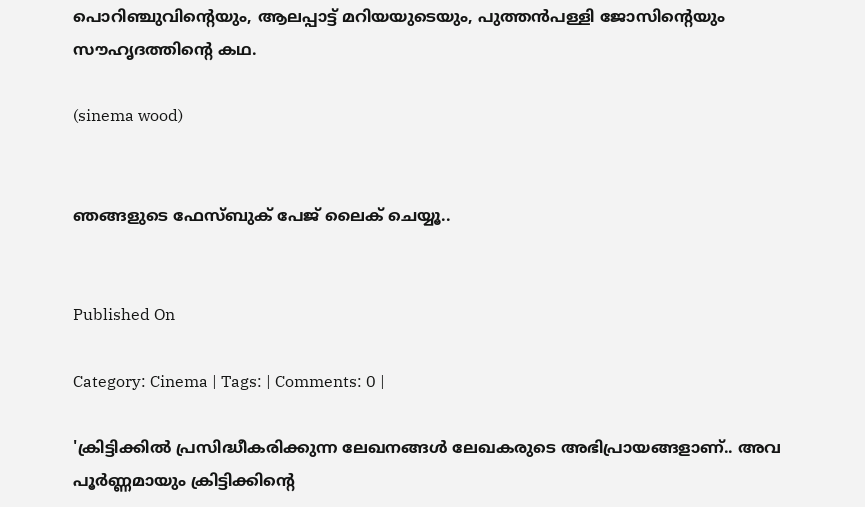പൊറിഞ്ചുവിന്റെയും, ആലപ്പാട്ട് മറിയയുടെയും, പുത്തന്‍പള്ളി ജോസിന്റെയും സൗഹൃദത്തിന്റെ കഥ.

(sinema wood)


ഞങ്ങളുടെ ഫേസ്ബുക് പേജ് ലൈക് ചെയ്യൂ..


Published On

Category: Cinema | Tags: | Comments: 0 |

'ക്രിട്ടിക്കില്‍ പ്രസിദ്ധീകരിക്കുന്ന ലേഖനങ്ങള്‍ ലേഖകരുടെ അഭിപ്രായങ്ങളാണ്.. അവ പൂര്‍ണ്ണമായും ക്രിട്ടിക്കിന്റെ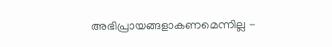അഭിപ്രായങ്ങളാകണമെന്നില്ല -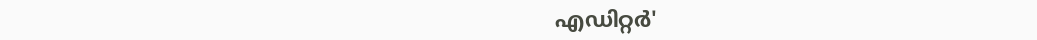എഡിറ്റര്‍'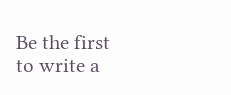Be the first to write a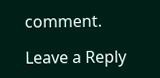comment.

Leave a Reply